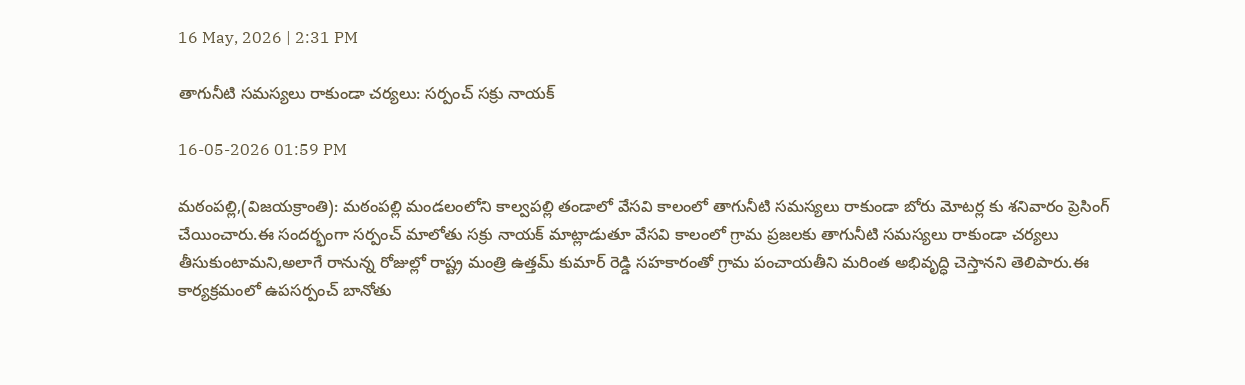16 May, 2026 | 2:31 PM

తాగునీటి సమస్యలు రాకుండా చర్యలు: సర్పంచ్ సక్రు నాయక్

16-05-2026 01:59 PM

మఠంపల్లి,(విజయక్రాంతి): మఠంపల్లి మండలంలోని కాల్వపల్లి తండాలో వేసవి కాలంలో తాగునీటి సమస్యలు రాకుండా బోరు మోటర్ల కు శనివారం ప్రెసింగ్ చేయించారు.ఈ సందర్భంగా సర్పంచ్ మాలోతు సక్రు నాయక్ మాట్లాడుతూ వేసవి కాలంలో గ్రామ ప్రజలకు తాగునీటి సమస్యలు రాకుండా చర్యలు తీసుకుంటామని,అలాగే రానున్న రోజుల్లో రాష్ట్ర మంత్రి ఉత్తమ్ కుమార్ రెడ్డి సహకారంతో గ్రామ పంచాయతీని మరింత అభివృద్ధి చెస్తానని తెలిపారు.ఈ కార్యక్రమంలో ఉపసర్పంచ్ బానోతు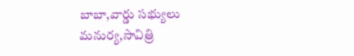బాబా,వార్డు సభ్యులు మనుర్య,సావిత్రి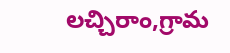లచ్చిరాం,గ్రామ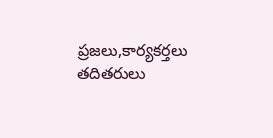ప్రజలు,కార్యకర్తలు తదితరులు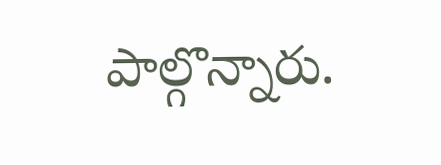పాల్గొన్నారు.